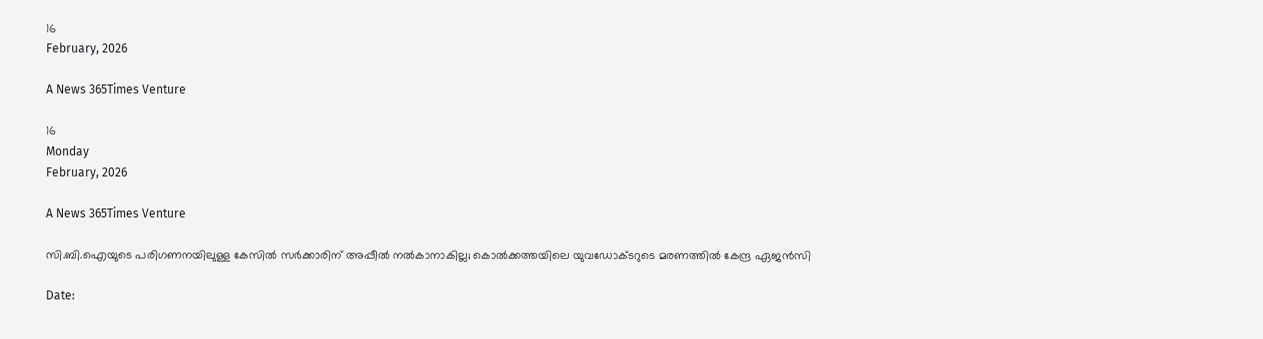16
February, 2026

A News 365Times Venture

16
Monday
February, 2026

A News 365Times Venture

സി.ബി.ഐയുടെ പരിഗണനയിലുള്ള കേസില്‍ സര്‍ക്കാരിന് അപ്പീല്‍ നല്‍കാനാകില്ല; കൊല്‍ക്കത്തയിലെ യുവഡോക്ടറുടെ മരണത്തില്‍ കേന്ദ്ര ഏജന്‍സി

Date: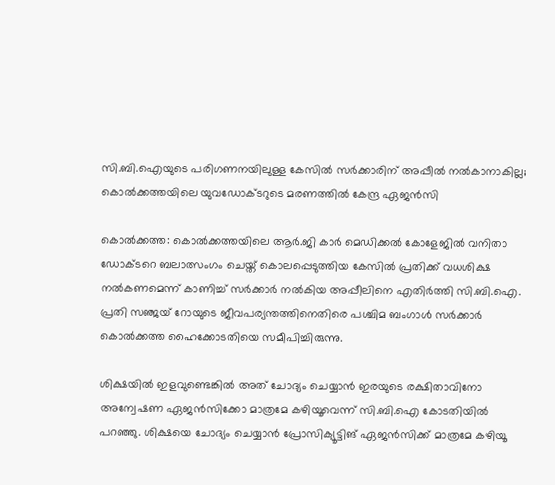സി.ബി.ഐയുടെ പരിഗണനയിലുള്ള കേസില്‍ സര്‍ക്കാരിന് അപ്പീല്‍ നല്‍കാനാകില്ല; കൊല്‍ക്കത്തയിലെ യുവഡോക്ടറുടെ മരണത്തില്‍ കേന്ദ്ര ഏജന്‍സി

കൊല്‍ക്കത്ത: കൊല്‍ക്കത്തയിലെ ആര്‍.ജി കാര്‍ മെഡിക്കല്‍ കോളേജില്‍ വനിതാ ഡോക്ടറെ ബലാത്സംഗം ചെയ്ത് കൊലപ്പെടുത്തിയ കേസില്‍ പ്രതിക്ക് വധശിക്ഷ നല്‍കണമെന്ന് കാണിച്ച് സര്‍ക്കാര്‍ നല്‍കിയ അപ്പീലിനെ എതിര്‍ത്തി സി.ബി.ഐ. പ്രതി സഞ്ജയ് റോയുടെ ജീവപര്യന്തത്തിനെതിരെ പശ്ചിമ ബംഗാള്‍ സര്‍ക്കാര്‍ കൊല്‍ക്കത്ത ഹൈക്കോടതിയെ സമീപിച്ചിരുന്നു.

ശിക്ഷയില്‍ ഇളവുണ്ടെങ്കില്‍ അത് ചോദ്യം ചെയ്യാന്‍ ഇരയുടെ രക്ഷിതാവിനോ അന്വേഷണ ഏജന്‍സിക്കോ മാത്രമേ കഴിയൂവെന്ന് സി.ബി.ഐ കോടതിയില്‍ പറഞ്ഞു. ശിക്ഷയെ ചോദ്യം ചെയ്യാന്‍ പ്രോസിക്യൂട്ടിങ് ഏജന്‍സിക്ക് മാത്രമേ കഴിയൂ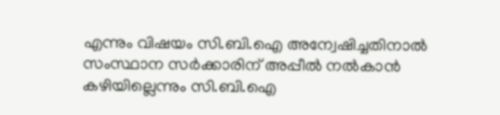എന്നും വിഷയം സി.ബി.ഐ അന്വേഷിച്ചതിനാല്‍ സംസ്ഥാന സര്‍ക്കാരിന് അപ്പീല്‍ നല്‍കാന്‍ കഴിയില്ലെന്നും സി.ബി.ഐ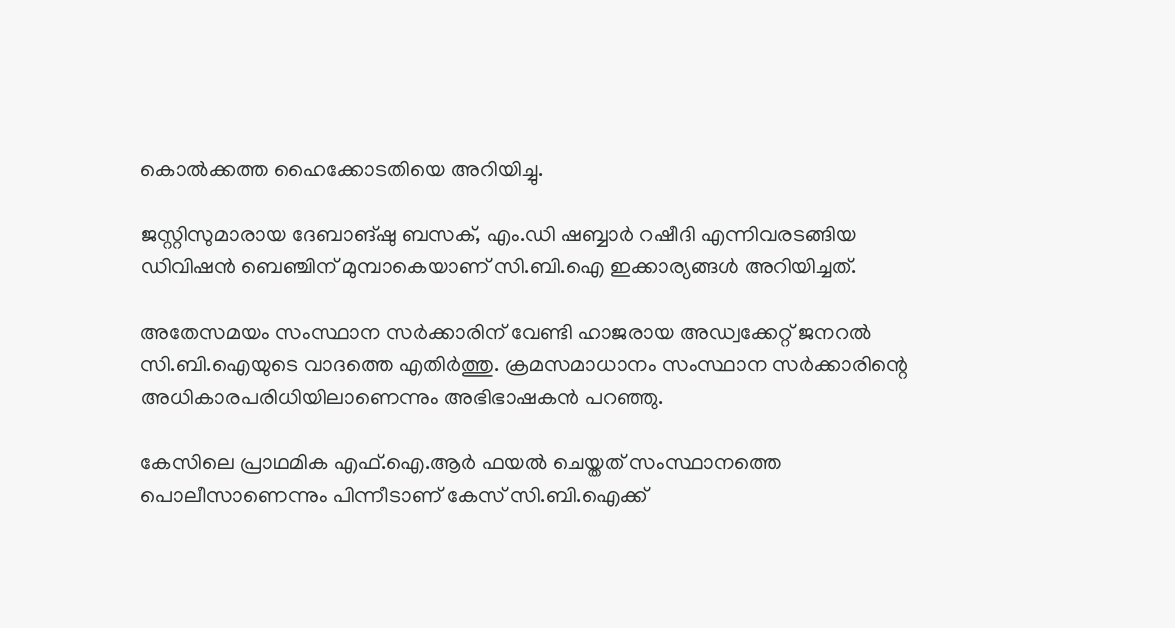കൊല്‍ക്കത്ത ഹൈക്കോടതിയെ അറിയിച്ചു.

ജസ്റ്റിസുമാരായ ദേബാങ്ഷു ബസക്, എം.ഡി ഷബ്ബാര്‍ റഷീദി എന്നിവരടങ്ങിയ ഡിവിഷന്‍ ബെഞ്ചിന് മുമ്പാകെയാണ് സി.ബി.ഐ ഇക്കാര്യങ്ങള്‍ അറിയിച്ചത്.

അതേസമയം സംസ്ഥാന സര്‍ക്കാരിന് വേണ്ടി ഹാജരായ അഡ്വക്കേറ്റ് ജനറല്‍ സി.ബി.ഐയുടെ വാദത്തെ എതിര്‍ത്തു. ക്രമസമാധാനം സംസ്ഥാന സര്‍ക്കാരിന്റെ അധികാരപരിധിയിലാണെന്നും അഭിഭാഷകന്‍ പറഞ്ഞു.

കേസിലെ പ്രാഥമിക എഫ്.ഐ.ആര്‍ ഫയല്‍ ചെയ്തത് സംസ്ഥാനത്തെ പൊലീസാണെന്നും പിന്നീടാണ് കേസ് സി.ബി.ഐക്ക്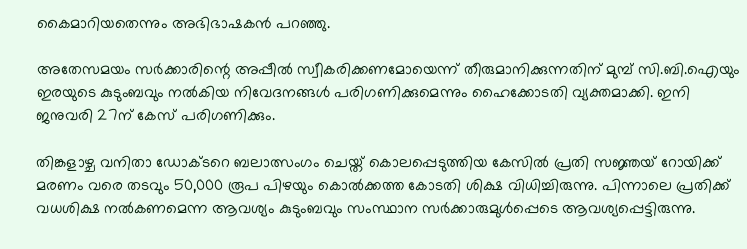കൈമാറിയതെന്നും അഭിഭാഷകന്‍ പറഞ്ഞു.

അതേസമയം സര്‍ക്കാരിന്റെ അപ്പീല്‍ സ്വീകരിക്കണമോയെന്ന് തീരുമാനിക്കുന്നതിന് മുമ്പ് സി.ബി.ഐയും ഇരയുടെ കുടുംബവും നല്‍കിയ നിവേദനങ്ങള്‍ പരിഗണിക്കുമെന്നും ഹൈക്കോടതി വ്യക്തമാക്കി. ഇനി ജനുവരി 27ന് കേസ് പരിഗണിക്കും.

തിങ്കളാഴ്ച വനിതാ ഡോക്ടറെ ബലാത്സംഗം ചെയ്ത് കൊലപ്പെടുത്തിയ കേസില്‍ പ്രതി സജ്ഞയ് റോയിക്ക് മരണം വരെ തടവും 50,000 രൂപ പിഴയും കൊല്‍ക്കത്ത കോടതി ശിക്ഷ വിധിച്ചിരുന്നു. പിന്നാലെ പ്രതിക്ക് വധശിക്ഷ നല്‍കണമെന്ന ആവശ്യം കുടുംബവും സംസ്ഥാന സര്‍ക്കാരുമുള്‍പ്പെടെ ആവശ്യപ്പെട്ടിരുന്നു.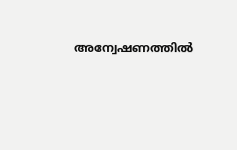അന്വേഷണത്തില്‍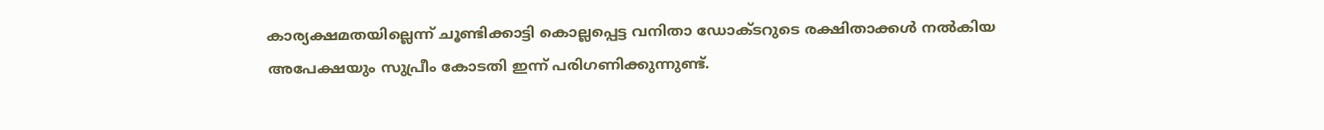കാര്യക്ഷമതയില്ലെന്ന് ചൂണ്ടിക്കാട്ടി കൊല്ലപ്പെട്ട വനിതാ ഡോക്ടറുടെ രക്ഷിതാക്കള്‍ നല്‍കിയ അപേക്ഷയും സുപ്രീം കോടതി ഇന്ന് പരിഗണിക്കുന്നുണ്ട്.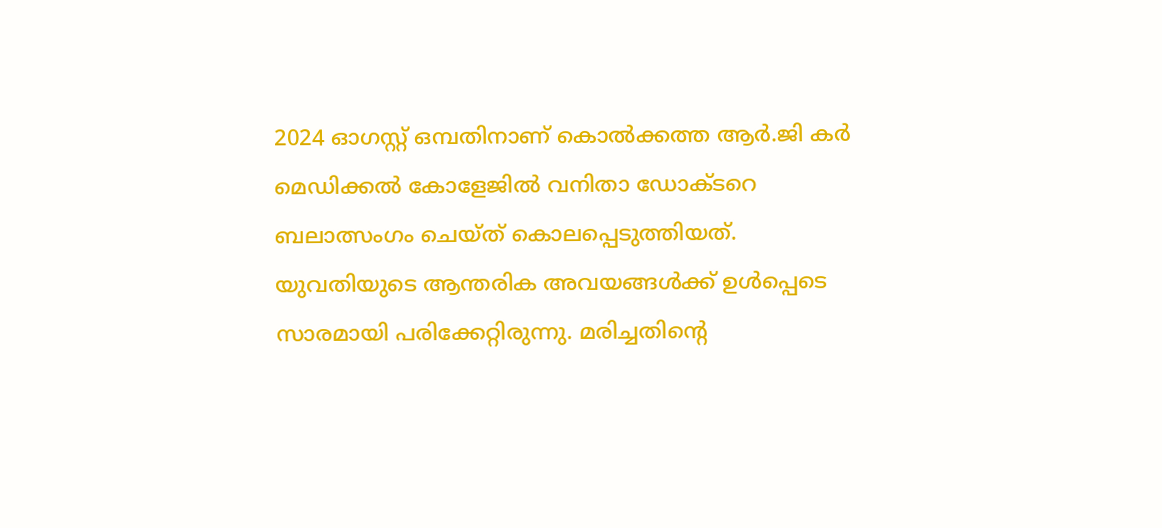2024 ഓഗസ്റ്റ് ഒമ്പതിനാണ് കൊല്‍ക്കത്ത ആര്‍.ജി കര്‍ മെഡിക്കല്‍ കോളേജില്‍ വനിതാ ഡോക്ടറെ ബലാത്സംഗം ചെയ്ത് കൊലപ്പെടുത്തിയത്. യുവതിയുടെ ആന്തരിക അവയങ്ങള്‍ക്ക് ഉള്‍പ്പെടെ സാരമായി പരിക്കേറ്റിരുന്നു. മരിച്ചതിന്റെ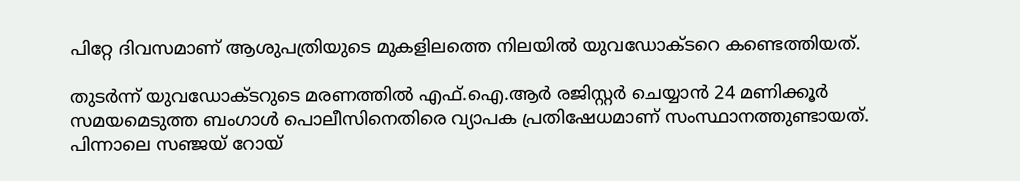പിറ്റേ ദിവസമാണ് ആശുപത്രിയുടെ മുകളിലത്തെ നിലയില്‍ യുവഡോക്ടറെ കണ്ടെത്തിയത്.

തുടര്‍ന്ന് യുവഡോക്ടറുടെ മരണത്തില്‍ എഫ്.ഐ.ആര്‍ രജിസ്റ്റര്‍ ചെയ്യാന്‍ 24 മണിക്കൂര്‍ സമയമെടുത്ത ബംഗാള്‍ പൊലീസിനെതിരെ വ്യാപക പ്രതിഷേധമാണ് സംസ്ഥാനത്തുണ്ടായത്. പിന്നാലെ സഞ്ജയ് റോയ്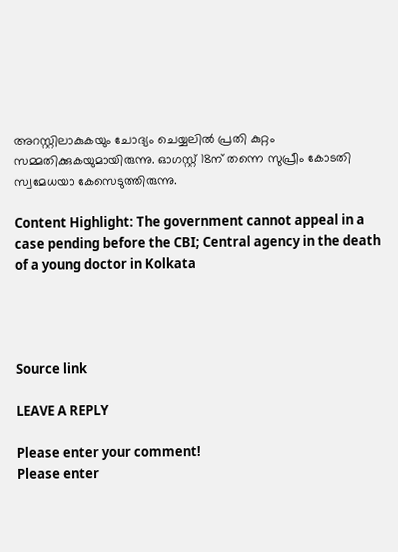അറസ്റ്റിലാകുകയും ചോദ്യം ചെയ്യലില്‍ പ്രതി കുറ്റം സമ്മതിക്കുകയുമായിരുന്നു. ഓഗസ്റ്റ് 18ന് തന്നെ സുപ്രീം കോടതി സ്വമേധയാ കേസെടുത്തിരുന്നു.

Content Highlight: The government cannot appeal in a case pending before the CBI; Central agency in the death of a young doctor in Kolkata




Source link

LEAVE A REPLY

Please enter your comment!
Please enter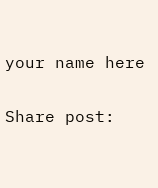your name here

Share post: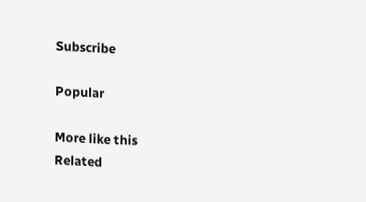Subscribe

Popular

More like this
Related